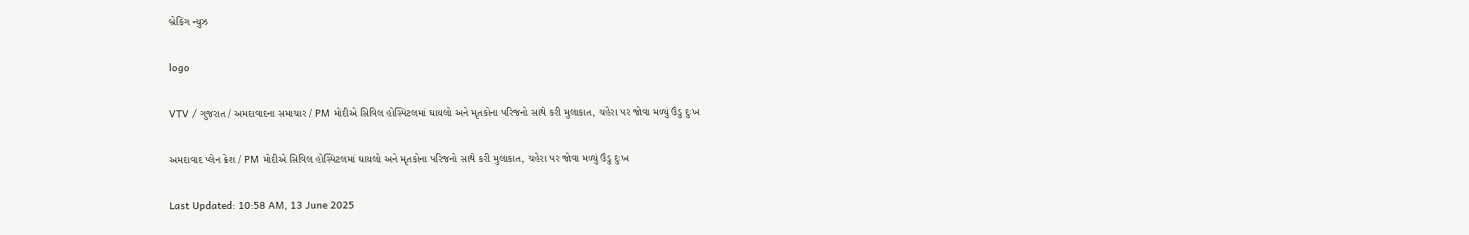બ્રેકિંગ ન્યુઝ

logo

VTV / ગુજરાત / અમદાવાદના સમાચાર / PM મોદીએ સિવિલ હોસ્પિટલમાં ઘાયલો અને મૃતકોના પરિજનો સાથે કરી મુલાકાત, ચહેરા પર જોવા મળ્યું ઉંડુ દુઃખ

અમદાવાદ પ્લેન ક્રેશ / PM મોદીએ સિવિલ હોસ્પિટલમાં ઘાયલો અને મૃતકોના પરિજનો સાથે કરી મુલાકાત, ચહેરા પર જોવા મળ્યું ઉંડુ દુઃખ

Last Updated: 10:58 AM, 13 June 2025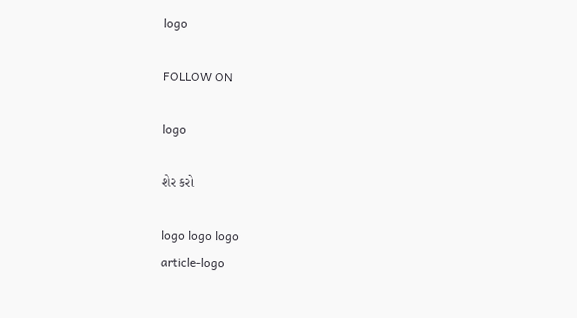logo

FOLLOW ON

logo

શેર કરો

logo logo logo
article-logo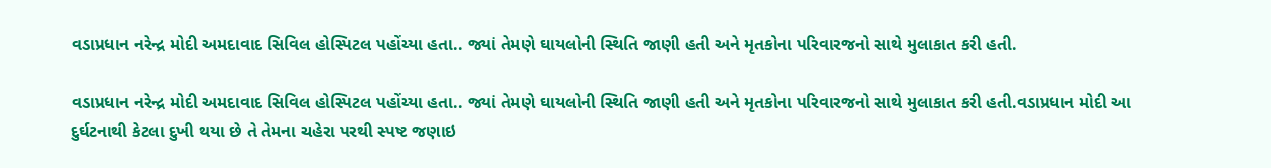વડાપ્રધાન નરેન્દ્ર મોદી અમદાવાદ સિવિલ હોસ્પિટલ પહોંચ્યા હતા.. જ્યાં તેમણે ઘાયલોની સ્થિતિ જાણી હતી અને મૃતકોના પરિવારજનો સાથે મુલાકાત કરી હતી.

વડાપ્રધાન નરેન્દ્ર મોદી અમદાવાદ સિવિલ હોસ્પિટલ પહોંચ્યા હતા.. જ્યાં તેમણે ઘાયલોની સ્થિતિ જાણી હતી અને મૃતકોના પરિવારજનો સાથે મુલાકાત કરી હતી.વડાપ્રધાન મોદી આ દુર્ઘટનાથી કેટલા દુખી થયા છે તે તેમના ચહેરા પરથી સ્પષ્ટ જણાઇ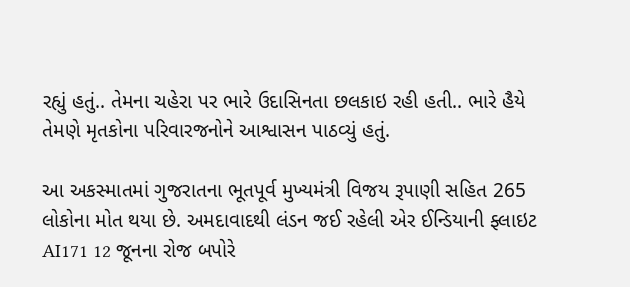રહ્યું હતું.. તેમના ચહેરા પર ભારે ઉદાસિનતા છલકાઇ રહી હતી.. ભારે હૈયે તેમણે મૃતકોના પરિવારજનોને આશ્વાસન પાઠવ્યું હતું.

આ અકસ્માતમાં ગુજરાતના ભૂતપૂર્વ મુખ્યમંત્રી વિજય રૂપાણી સહિત 265 લોકોના મોત થયા છે. અમદાવાદથી લંડન જઈ રહેલી એર ઈન્ડિયાની ફ્લાઇટ AI171 12 જૂનના રોજ બપોરે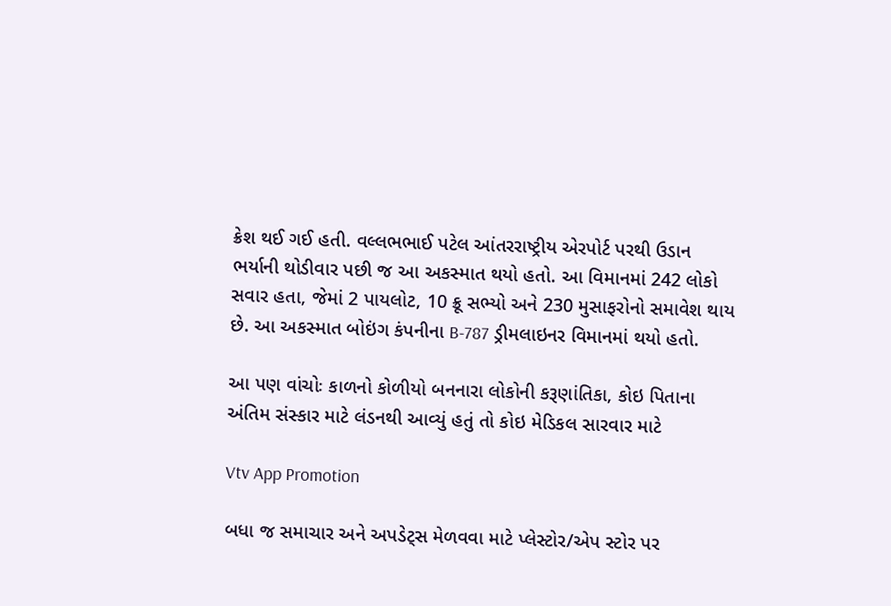ક્રેશ થઈ ગઈ હતી. વલ્લભભાઈ પટેલ આંતરરાષ્ટ્રીય એરપોર્ટ પરથી ઉડાન ભર્યાની થોડીવાર પછી જ આ અકસ્માત થયો હતો. આ વિમાનમાં 242 લોકો સવાર હતા, જેમાં 2 પાયલોટ, 10 ક્રૂ સભ્યો અને 230 મુસાફરોનો સમાવેશ થાય છે. આ અકસ્માત બોઇંગ કંપનીના B-787 ડ્રીમલાઇનર વિમાનમાં થયો હતો.

આ પણ વાંચોઃ કાળનો કોળીયો બનનારા લોકોની કરૂણાંતિકા, કોઇ પિતાના અંતિમ સંસ્કાર માટે લંડનથી આવ્યું હતું તો કોઇ મેડિકલ સારવાર માટે

Vtv App Promotion

બધા જ સમાચાર અને અપડેટ્સ મેળવવા માટે પ્લેસ્ટોર/એપ સ્ટોર પર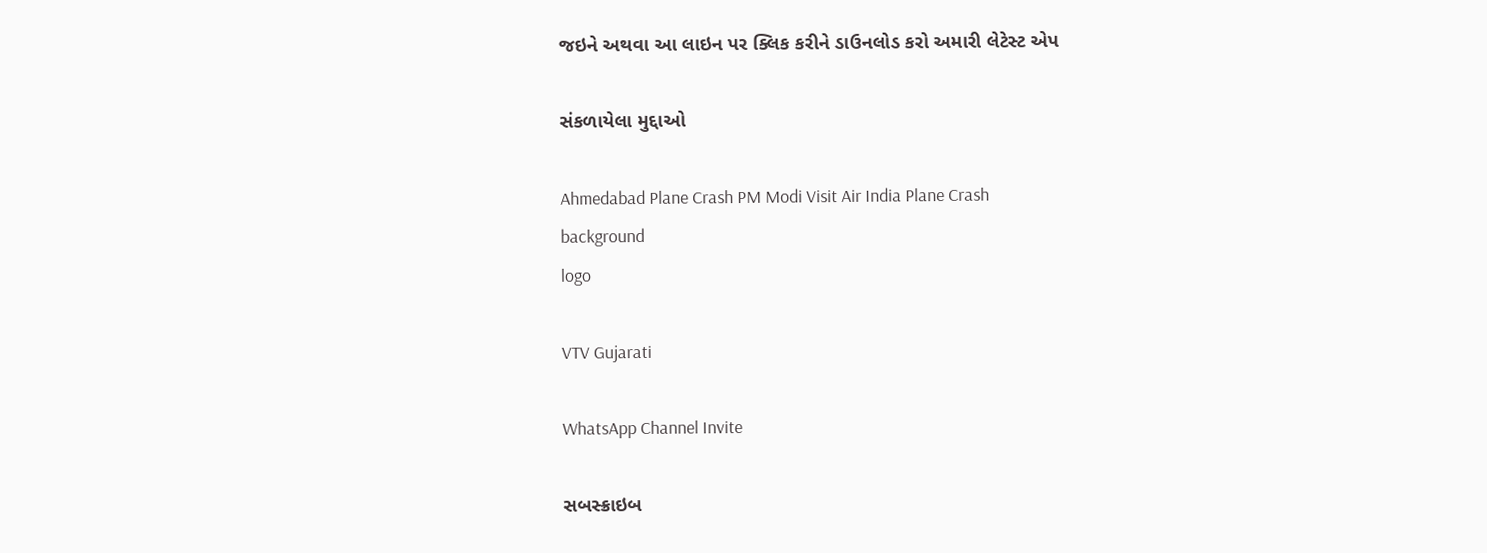જઇને અથવા આ લાઇન પર ક્લિક કરીને ડાઉનલોડ કરો અમારી લેટેસ્ટ એપ

સંકળાયેલા મુદ્દાઓ

Ahmedabad Plane Crash PM Modi Visit Air India Plane Crash
background
logo

VTV Gujarati

WhatsApp Channel Invite

સબસ્ક્રાઇબ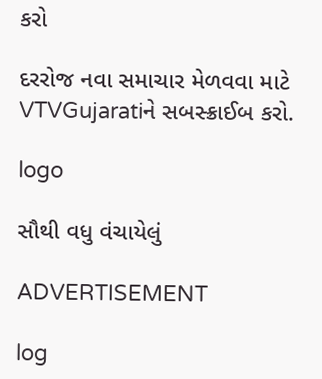કરો

દરરોજ નવા સમાચાર મેળવવા માટે VTVGujaratiને સબસ્ક્રાઈબ કરો.

logo

સૌથી વધુ વંચાયેલું

ADVERTISEMENT

log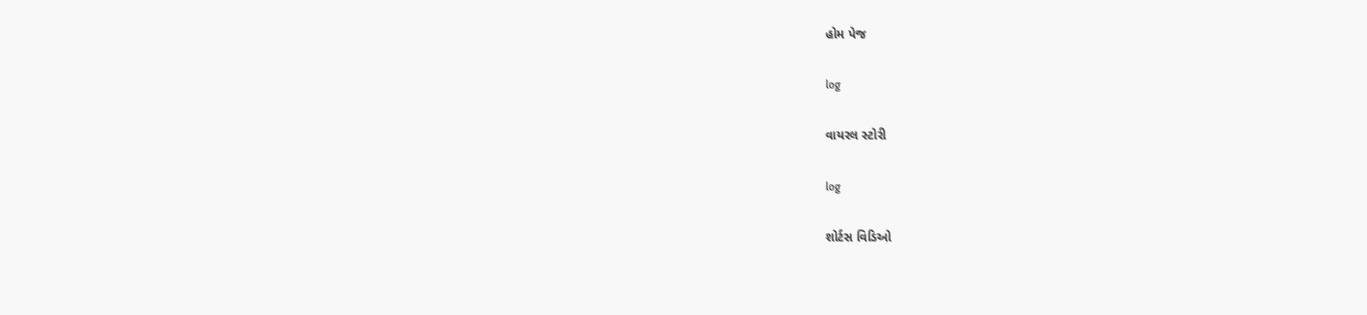હોમ પેજ

log

વાયરલ સ્ટોરી

log

શોર્ટસ વિડિઓ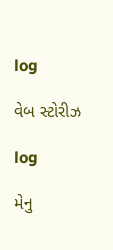log

વેબ સ્ટોરીઝ

log

મેનુ